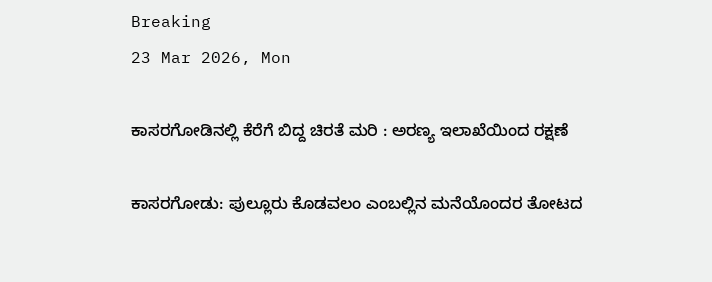Breaking
23 Mar 2026, Mon

ಕಾಸರಗೋಡಿನಲ್ಲಿ ಕೆರೆಗೆ ಬಿದ್ದ ಚಿರತೆ ಮರಿ : ಅರಣ್ಯ ಇಲಾಖೆಯಿಂದ ರಕ್ಷಣೆ

ಕಾಸರಗೋಡು: ಪುಲ್ಲೂರು ಕೊಡವಲಂ ಎಂಬಲ್ಲಿನ ಮನೆಯೊಂದರ ತೋಟದ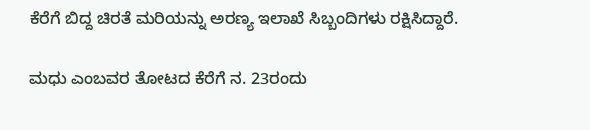ಕೆರೆಗೆ ಬಿದ್ದ ಚಿರತೆ ಮರಿಯನ್ನು ಅರಣ್ಯ ಇಲಾಖೆ ಸಿಬ್ಬಂದಿಗಳು ರಕ್ಷಿಸಿದ್ದಾರೆ.

ಮಧು ಎಂಬವರ ತೋಟದ ಕೆರೆಗೆ ನ. 23ರಂದು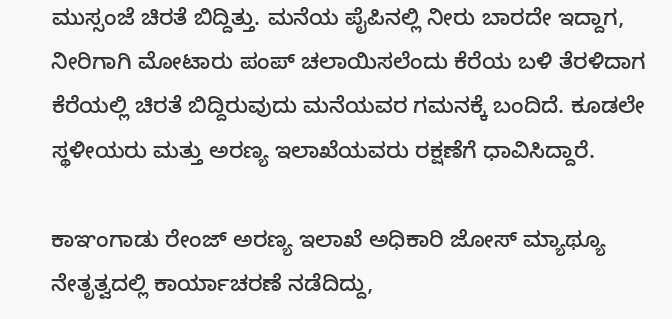ಮುಸ್ಸಂಜೆ ಚಿರತೆ ಬಿದ್ದಿತ್ತು. ಮನೆಯ ಪೈಪಿನಲ್ಲಿ ನೀರು ಬಾರದೇ ಇದ್ದಾಗ, ನೀರಿಗಾಗಿ ಮೋಟಾರು ಪಂಪ್ ಚಲಾಯಿಸಲೆಂದು ಕೆರೆಯ ಬಳಿ ತೆರಳಿದಾಗ ಕೆರೆಯಲ್ಲಿ ಚಿರತೆ ಬಿದ್ದಿರುವುದು ಮನೆಯವರ ಗಮನಕ್ಕೆ ಬಂದಿದೆ. ಕೂಡಲೇ ಸ್ಥಳೀಯರು ಮತ್ತು ಅರಣ್ಯ ಇಲಾಖೆಯವರು ರಕ್ಷಣೆಗೆ ಧಾವಿಸಿದ್ದಾರೆ.

ಕಾಞಂಗಾಡು ರೇಂಜ್ ಅರಣ್ಯ ಇಲಾಖೆ ಅಧಿಕಾರಿ ಜೋಸ್ ಮ್ಯಾಥ್ಯೂ ನೇತೃತ್ವದಲ್ಲಿ ಕಾರ್ಯಾಚರಣೆ ನಡೆದಿದ್ದು,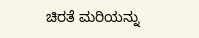ಚಿರತೆ ಮರಿಯನ್ನು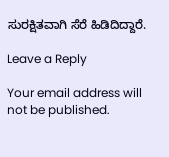ಸುರಕ್ಷಿತವಾಗಿ ಸೆರೆ ಹಿಡಿದಿದ್ದಾರೆ.

Leave a Reply

Your email address will not be published.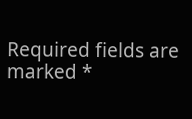Required fields are marked *